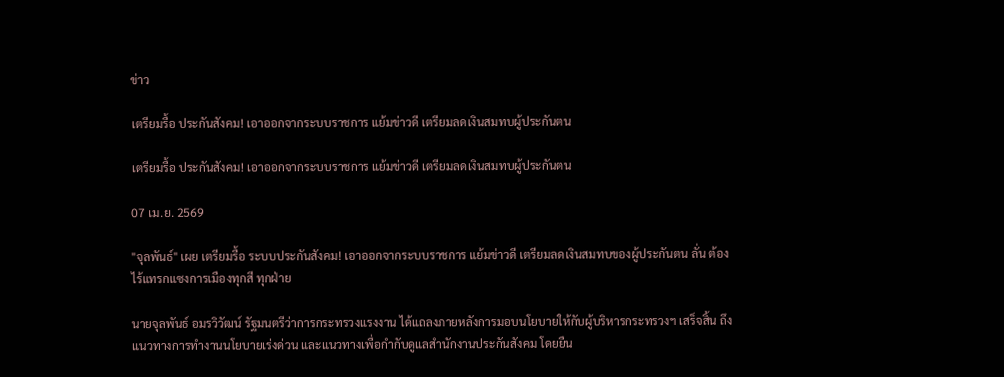ข่าว

เตรียมรื้อ ประกันสังคม! เอาออกจากระบบราชการ แย้มข่าวดี เตรียมลดเงินสมทบผู้ประกันตน

เตรียมรื้อ ประกันสังคม! เอาออกจากระบบราชการ แย้มข่าวดี เตรียมลดเงินสมทบผู้ประกันตน

07 เม.ย. 2569

"จุลพันธ์" เผย เตรียมรื้อ ระบบประกันสังคม! เอาออกจากระบบราชการ แย้มข่าวดี เตรียมลดเงินสมทบของผู้ประกันตน ลั่น ต้องไร้แทรกแซงการเมืองทุกสี ทุกฝ่าย

นายจุลพันธ์ อมรวิวัฒน์ รัฐมนตรีว่าการกระทรวงแรงงาน ได้แถลงภายหลังการมอบนโยบายให้กับผู้บริหารกระทรวงฯ เสร็จสิ้น ถึงแนวทางการทำงานนโยบายเร่งด่วน และแนวทางเพื่อกำกับดูแลสำนักงานประกันสังคม โดยยืน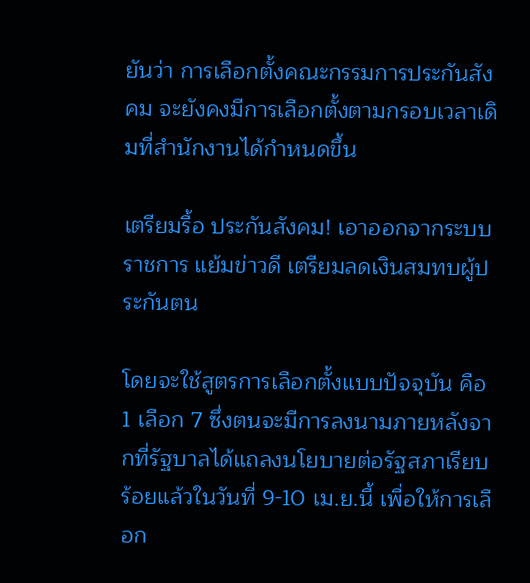ยันว่า การเลือกตั้งคณะกรรมการประกันสังคม จะยังคงมีการเลือกตั้งตามกรอบเวลาเดิมที่สำนักงานได้กำหนดขึ้น

เตรียมรื้อ ประกันสังคม! เอาออกจากระบบราชการ แย้มข่าวดี เตรียมลดเงินสมทบผู้ประกันตน

โดยจะใช้สูตรการเลือกตั้งแบบปัจจุบัน คือ 1 เลือก 7 ซึ่งตนจะมีการลงนามภายหลังจากที่รัฐบาลได้แถลงนโยบายต่อรัฐสภาเรียบร้อยแล้วในวันที่ 9-10 เม.ย.นี้ เพื่อให้การเลือก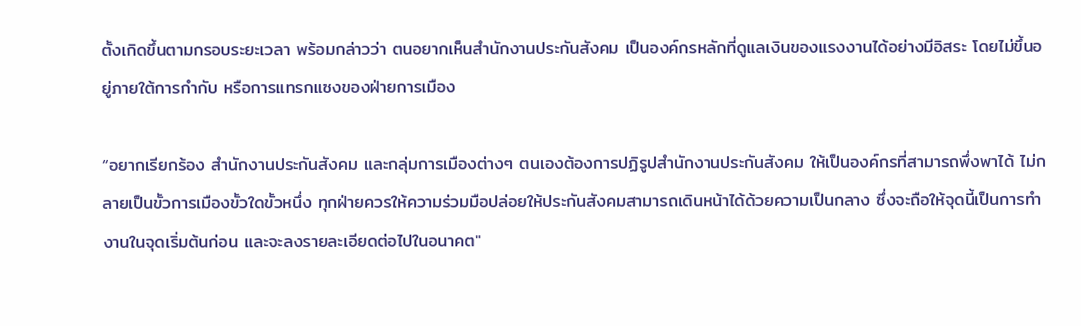ตั้งเกิดขึ้นตามกรอบระยะเวลา พร้อมกล่าวว่า ตนอยากเห็นสำนักงานประกันสังคม เป็นองค์กรหลักที่ดูแลเงินของแรงงานได้อย่างมีอิสระ โดยไม่ขึ้นอยู่ภายใต้การกำกับ หรือการแทรกแซงของฝ่ายการเมือง

“อยากเรียกร้อง สำนักงานประกันสังคม และกลุ่มการเมืองต่างๆ ตนเองต้องการปฏิรูปสำนักงานประกันสังคม ให้เป็นองค์กรที่สามารถพึ่งพาได้ ไม่กลายเป็นขั้วการเมืองขั้วใดขั้วหนึ่ง ทุกฝ่ายควรให้ความร่วมมือปล่อยให้ประกันสังคมสามารถเดินหน้าได้ด้วยความเป็นกลาง ซึ่งจะถือให้จุดนี้เป็นการทำงานในจุดเริ่มต้นก่อน และจะลงรายละเอียดต่อไปในอนาคต"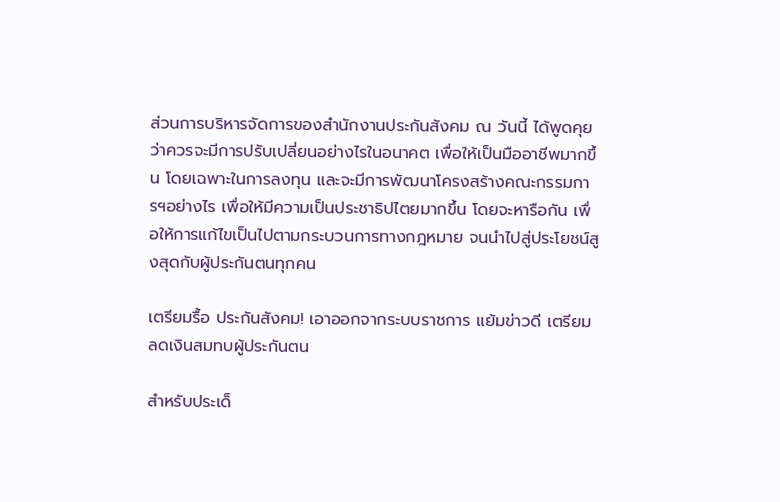ส่วนการบริหารจัดการของสำนักงานประกันสังคม ณ วันนี้ ได้พูดคุยว่าควรจะมีการปรับเปลี่ยนอย่างไรในอนาคต เพื่อให้เป็นมืออาชีพมากขึ้น โดยเฉพาะในการลงทุน และจะมีการพัฒนาโครงสร้างคณะกรรมการฯอย่างไร เพื่อให้มีความเป็นประชาธิปไตยมากขึ้น โดยจะหารือกัน เพื่อให้การแก้ไขเป็นไปตามกระบวนการทางกฎหมาย จนนำไปสู่ประโยชน์สูงสุดกับผู้ประกันตนทุกคน

เตรียมรื้อ ประกันสังคม! เอาออกจากระบบราชการ แย้มข่าวดี เตรียมลดเงินสมทบผู้ประกันตน

สำหรับประเด็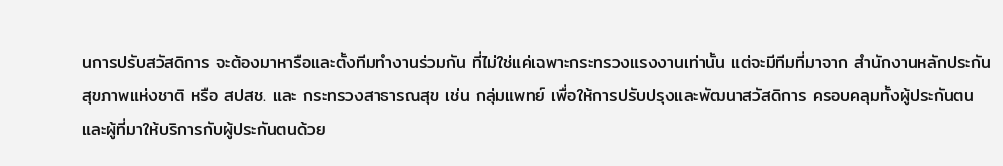นการปรับสวัสดิการ จะต้องมาหารือและตั้งทีมทำงานร่วมกัน ที่ไม่ใช่แค่เฉพาะกระทรวงแรงงานเท่านั้น แต่จะมีทีมที่มาจาก สำนักงานหลักประกันสุขภาพแห่งชาติ หรือ สปสช. และ กระทรวงสาธารณสุข เช่น กลุ่มแพทย์ เพื่อให้การปรับปรุงและพัฒนาสวัสดิการ ครอบคลุมทั้งผู้ประกันตน และผู้ที่มาให้บริการกับผู้ประกันตนด้วย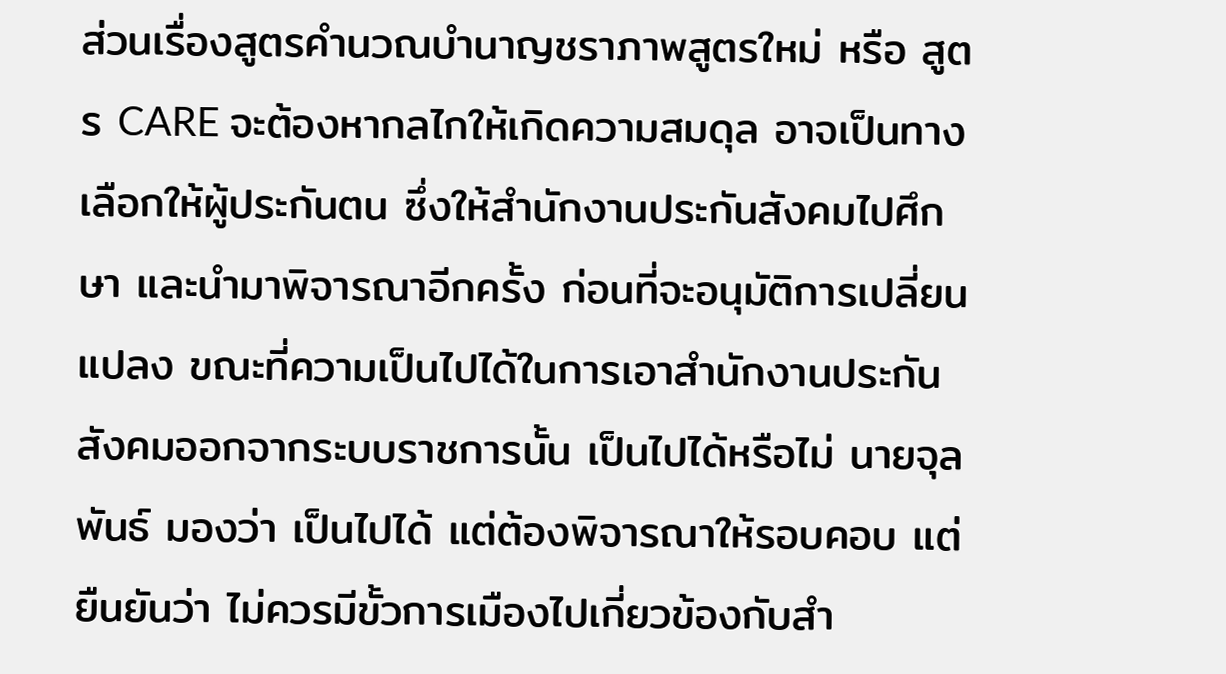ส่วนเรื่องสูตรคำนวณบำนาญชราภาพสูตรใหม่ หรือ สูตร CARE จะต้องหากลไกให้เกิดความสมดุล อาจเป็นทางเลือกให้ผู้ประกันตน ซึ่งให้สำนักงานประกันสังคมไปศึกษา และนำมาพิจารณาอีกครั้ง ก่อนที่จะอนุมัติการเปลี่ยนแปลง ขณะที่ความเป็นไปได้ในการเอาสำนักงานประกันสังคมออกจากระบบราชการนั้น เป็นไปได้หรือไม่ นายจุลพันธ์ มองว่า เป็นไปได้ แต่ต้องพิจารณาให้รอบคอบ แต่ยืนยันว่า ไม่ควรมีขั้วการเมืองไปเกี่ยวข้องกับสำ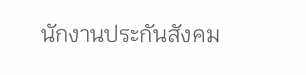นักงานประกันสังคม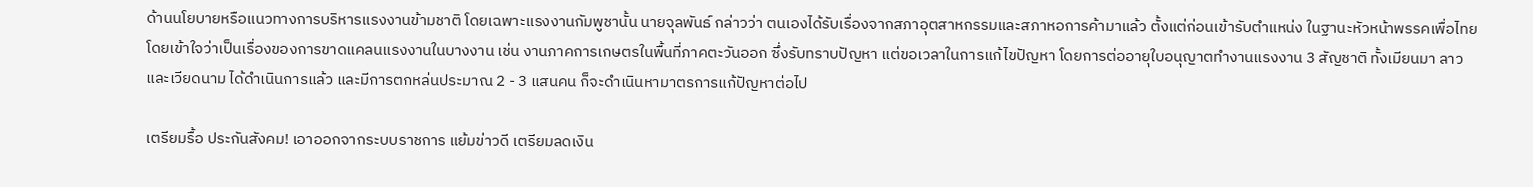ด้านนโยบายหรือแนวทางการบริหารแรงงานข้ามชาติ โดยเฉพาะแรงงานกัมพูชานั้น นายจุลพันธ์ กล่าวว่า ตนเองได้รับเรื่องจากสภาอุตสาหกรรมและสภาหอการค้ามาแล้ว ตั้งแต่ก่อนเข้ารับตำแหน่ง ในฐานะหัวหน้าพรรคเพื่อไทย  โดยเข้าใจว่าเป็นเรื่องของการขาดแคลนแรงงานในบางงาน เช่น งานภาคการเกษตรในพื้นที่ภาคตะวันออก ซึ่งรับทราบปัญหา แต่ขอเวลาในการแก้ไขปัญหา โดยการต่ออายุใบอนุญาตทำงานแรงงาน 3 สัญชาติ ทั้งเมียนมา ลาว และเวียดนาม ได้ดำเนินการแล้ว และมีการตกหล่นประมาณ 2 - 3 แสนคน ก็จะดำเนินหามาตรการแก้ปัญหาต่อไป

เตรียมรื้อ ประกันสังคม! เอาออกจากระบบราชการ แย้มข่าวดี เตรียมลดเงิน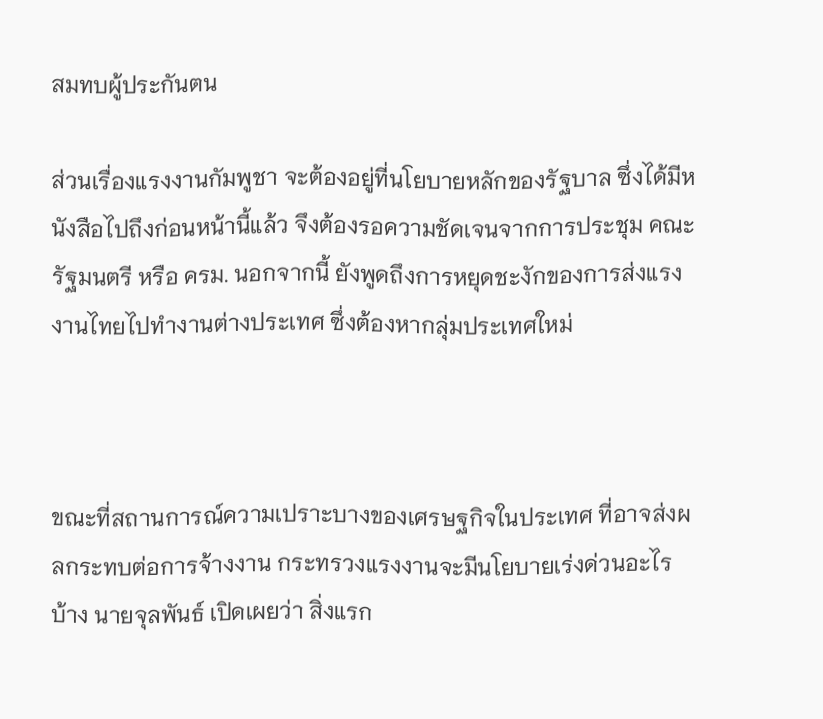สมทบผู้ประกันตน

ส่วนเรื่องแรงงานกัมพูชา จะต้องอยู่ที่นโยบายหลักของรัฐบาล ซึ่งได้มีหนังสือไปถึงก่อนหน้านี้แล้ว จึงต้องรอความชัดเจนจากการประชุม คณะรัฐมนตรี หรือ ครม. นอกจากนี้ ยังพูดถึงการหยุดชะงักของการส่งแรงงานไทยไปทำงานต่างประเทศ ซึ่งต้องหากลุ่มประเทศใหม่



ขณะที่สถานการณ์ความเปราะบางของเศรษฐกิจในประเทศ ที่อาจส่งผลกระทบต่อการจ้างงาน กระทรวงแรงงานจะมีนโยบายเร่งด่วนอะไรบ้าง นายจุลพันธ์ เปิดเผยว่า สิ่งแรก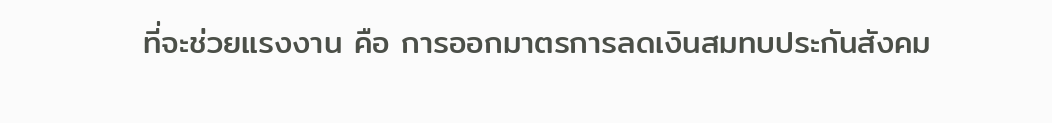ที่จะช่วยแรงงาน คือ การออกมาตรการลดเงินสมทบประกันสังคม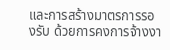และการสร้างมาตรการรองรับ ด้วยการคงการจ้างงา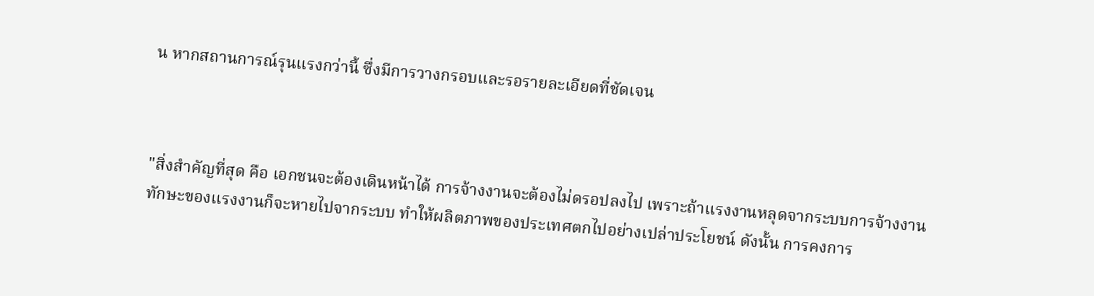น หากสถานการณ์รุนแรงกว่านี้ ซึ่งมีการวางกรอบและรอรายละเอียดที่ชัดเจน



"สิ่งสำคัญที่สุด คือ เอกชนจะต้องเดินหน้าได้ การจ้างงานจะต้องไม่ดรอปลงไป เพราะถ้าแรงงานหลุดจากระบบการจ้างงาน ทักษะของแรงงานก็จะหายไปจากระบบ ทำให้ผลิตภาพของประเทศตกไปอย่างเปล่าประโยชน์ ดังนั้น การคงการ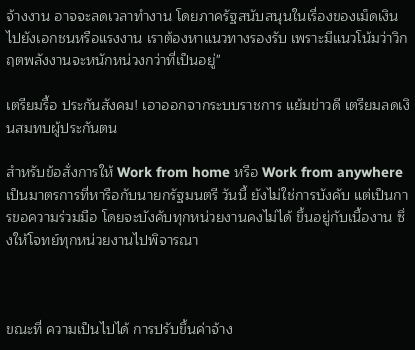จ้างงาน อาจจะลดเวลาทำงาน โดยภาครัฐสนับสนุนในเรื่องของเม็ดเงินไปยังเอกชนหรือแรงงาน เราต้องหาแนวทางรองรับ เพราะมีแนวโน้มว่าวิกฤตพลังงานจะหนักหน่วงกว่าที่เป็นอยู่"

เตรียมรื้อ ประกันสังคม! เอาออกจากระบบราชการ แย้มข่าวดี เตรียมลดเงินสมทบผู้ประกันตน

สำหรับข้อสั่งการให้ Work from home หรือ Work from anywhere เป็นมาตรการที่หารือกับนายกรัฐมนตรี วันนี้ ยังไม่ใช่การบังคับ แต่เป็นการขอความร่วมมือ โดยจะบังคับทุกหน่วยงานคงไม่ได้ ขึ้นอยู่กับเนื้องาน ซึ่งให้โจทย์ทุกหน่วยงานไปพิจารณา



ขณะที่ ความเป็นไปได้ การปรับขึ้นค่าจ้าง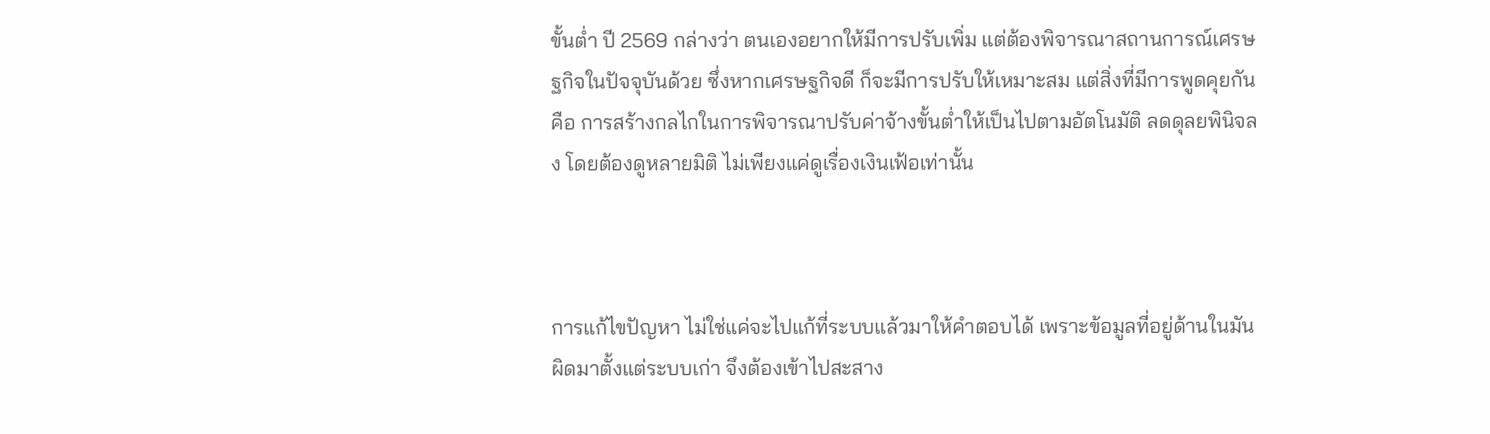ขั้นต่ำ ปี 2569 กล่างว่า ตนเองอยากให้มีการปรับเพิ่ม แต่ต้องพิจารณาสถานการณ์เศรษฐกิจในปัจจุบันด้วย ซึ่งหากเศรษฐกิจดี ก็จะมีการปรับให้เหมาะสม แต่สิ่งที่มีการพูดคุยกัน คือ การสร้างกลไกในการพิจารณาปรับค่าจ้างขั้นต่ำให้เป็นไปตามอัตโนมัติ ลดดุลยพินิจลง โดยต้องดูหลายมิติ ไม่เพียงแค่ดูเรื่องเงินเฟ้อเท่านั้น



การแก้ไขปัญหา ไม่ใช่แค่จะไปแก้ที่ระบบแล้วมาให้คำตอบได้ เพราะข้อมูลที่อยู่ด้านในมันผิดมาตั้งแต่ระบบเก่า จึงต้องเข้าไปสะสาง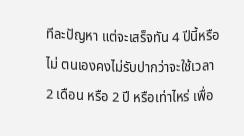ทีละปัญหา แต่จะเสร็จทัน 4 ปีนี้หรือไม่ ตนเองคงไม่รับปากว่าจะใช้เวลา 2 เดือน หรือ 2 ปี หรือเท่าไหร่ เพื่อ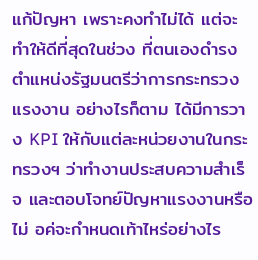แก้ปัญหา เพราะคงทำไม่ได้ แต่จะทำให้ดีที่สุดในช่วง ที่ตนเองดำรงตำแหน่งรัฐมนตรีว่าการกระทรวงแรงงาน อย่างไรก็ตาม ได้มีการวาง KPI ให้กับแต่ละหน่วยงานในกระทรวงฯ ว่าทำงานประสบความสำเร็จ และตอบโจทย์ปัญหาแรงงานหรือไม่ อค่จะกำหนดเท้าไหร่อย่างไร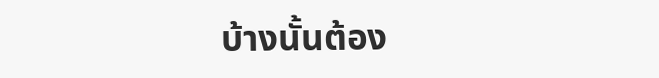บ้างนั้นต้อง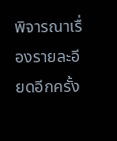พิจารณาเรื่องรายละอียดอีกครั้ง